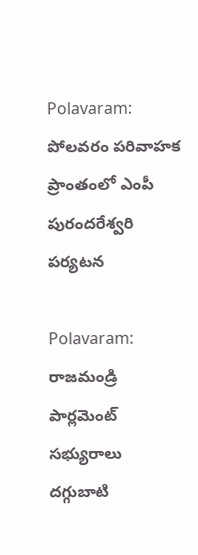Polavaram: పోలవరం పరివాహక ప్రాంతంలో ఎంపీ పురందరేశ్వరి పర్యటన

Polavaram: రాజమండ్రి పార్లమెంట్ సభ్యురాలు దగ్గుబాటి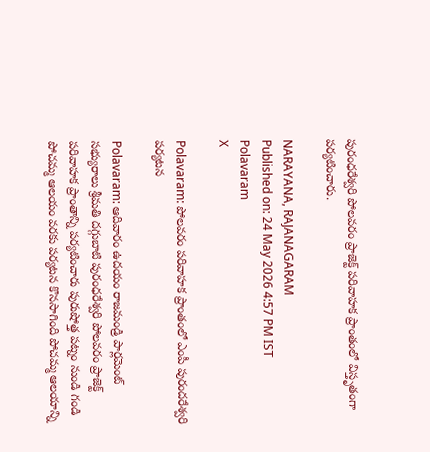పురంధరేశ్వరి పోలవరం ప్రాజెక్ట్ పరివాహక ప్రాంతంలో విస్తృతంగా పర్యటించారు.

NARAYANA, RAJANAGARAM
Published on: 24 May 2026 4:57 PM IST
Polavaram
X

Polavaram: పోలవరం పరివాహక ప్రాంతంలో ఎంపీ పురందరేశ్వరి పర్యటన

Polavaram: ఆదివారం ఉదయం రాజమండ్రి పార్లమెంట్ సభ్యురాలు శ్రీమతి దగ్గుబాటి పురంధరేశ్వరి పోలవరం ప్రాజెక్ట్ పరివాహక ప్రాంతాన్ని పర్యటించారు పురుషోత్త పట్నం నుండి గండి పోచమ్మ ఆలయం వరకు పర్యటన కొనసాగింది పోచమ్మ ఆలయాన్ని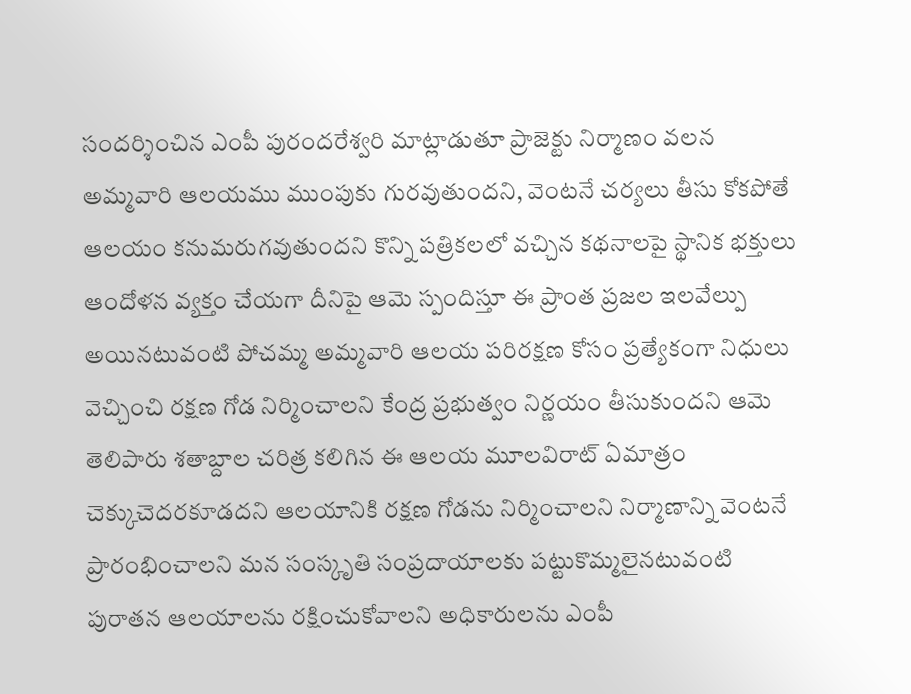సందర్శించిన ఎంపీ పురందరేశ్వరి మాట్లాడుతూ ప్రాజెక్టు నిర్మాణం వలన అమ్మవారి ఆలయము ముంపుకు గురవుతుందని, వెంటనే చర్యలు తీసు కోకపోతే ఆలయం కనుమరుగవుతుందని కొన్ని పత్రికలలో వచ్చిన కథనాలపై స్థానిక భక్తులు ఆందోళన వ్యక్తం చేయగా దీనిపై ఆమె స్పందిస్తూ ఈ ప్రాంత ప్రజల ఇలవేల్పు అయినటువంటి పోచమ్మ అమ్మవారి ఆలయ పరిరక్షణ కోసం ప్రత్యేకంగా నిధులు వెచ్చించి రక్షణ గోడ నిర్మించాలని కేంద్ర ప్రభుత్వం నిర్ణయం తీసుకుందని ఆమె తెలిపారు శతాబ్దాల చరిత్ర కలిగిన ఈ ఆలయ మూలవిరాట్ ఏమాత్రం చెక్కుచెదరకూడదని ఆలయానికి రక్షణ గోడను నిర్మించాలని నిర్మాణాన్ని వెంటనే ప్రారంభించాలని మన సంస్కృతి సంప్రదాయాలకు పట్టుకొమ్మలైనటువంటి పురాతన ఆలయాలను రక్షించుకోవాలని అధికారులను ఎంపీ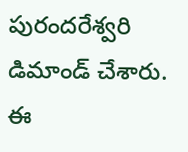పురందరేశ్వరి డిమాండ్ చేశారు. ఈ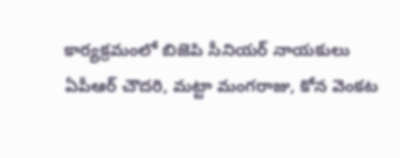కార్యక్రమంలో బిజెపి సీనియర్ నాయకులు ఏపీఆర్ చౌదరి, మట్టా మంగరాజు, కోన వెంకట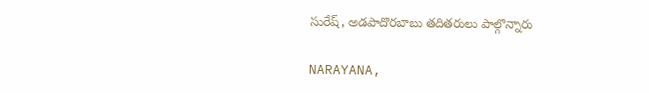సురేష్, అడపాదొరబాబు తదితరులు పాల్గొన్నారు

NARAYANA,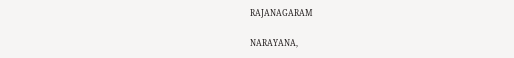RAJANAGARAM

NARAYANA,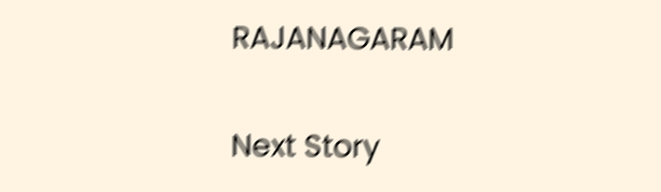RAJANAGARAM

Next Story